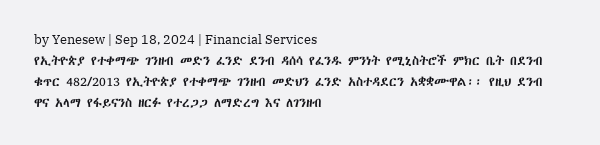by Yenesew | Sep 18, 2024 | Financial Services
የኢትዮጵያ የተቀማጭ ገንዘብ መድን ፈንድ ደንብ ዳሰሳ የፈንዱ ምንነት የሚኒስትሮች ምክር ቤት በደንብ ቁጥር 482/2013 የኢትዮጵያ የተቀማጭ ገንዘብ መድህን ፈንድ አስተዳደርን አቋቋሙዋል፡፡ የዚህ ደንብ ዋና አላማ የፋይናንስ ዘርፉ የተረጋጋ ለማድረግ እና ለገንዘብ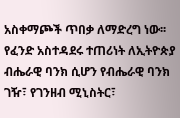አስቀማጮች ጥበቃ ለማድረግ ነው፡፡ የፈንድ አስተዳደሩ ተጠሪነት ለኢትዮጵያ ብሔራዊ ባንክ ሲሆን የብሔራዊ ባንክ ገዥ፣ የገንዘብ ሚኒስትር፣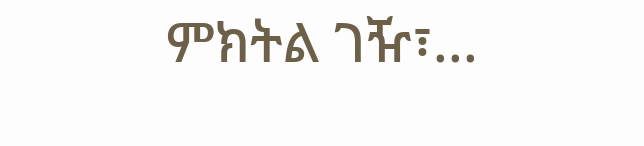ምክትል ገዥ፣...